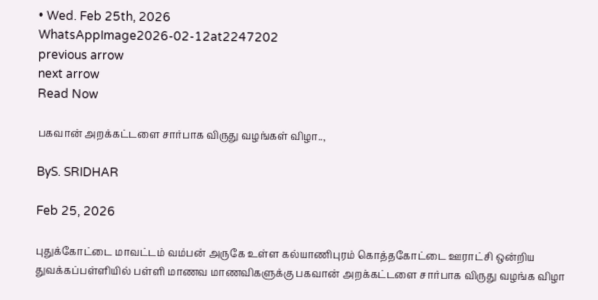• Wed. Feb 25th, 2026
WhatsAppImage2026-02-12at2247202
previous arrow
next arrow
Read Now

பகவான் அறக்கட்டளை சார்பாக விருது வழங்கள் விழா..,

ByS. SRIDHAR

Feb 25, 2026

புதுக்கோட்டை மாவட்டம் வம்பன் அருகே உள்ள கல்யாணிபுரம் கொத்தகோட்டை ஊராட்சி ஒன்றிய துவக்கப்பள்ளியில் பள்ளி மாணவ மாணவிகளுக்கு பகவான் அறக்கட்டளை சார்பாக விருது வழங்க விழா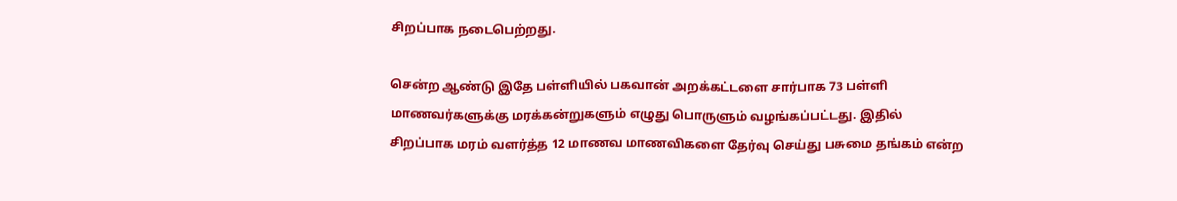சிறப்பாக நடைபெற்றது.

சென்ற ஆண்டு இதே பள்ளியில் பகவான் அறக்கட்டளை சார்பாக 73 பள்ளி மாணவர்களுக்கு மரக்கன்றுகளும் எழுது பொருளும் வழங்கப்பட்டது. இதில் சிறப்பாக மரம் வளர்த்த 12 மாணவ மாணவிகளை தேர்வு செய்து பசுமை தங்கம் என்ற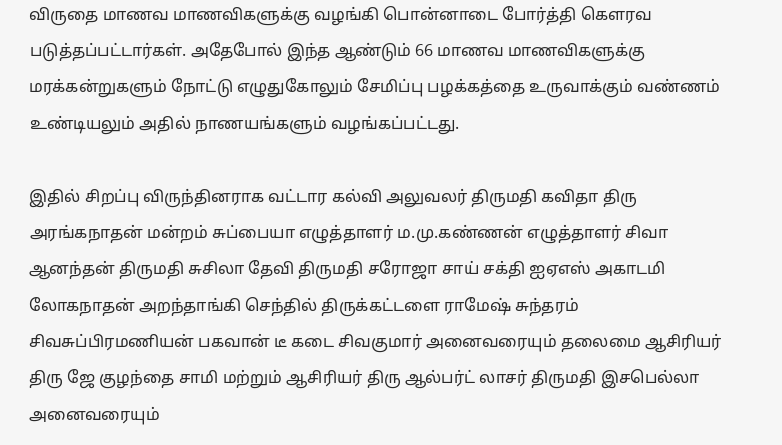விருதை மாணவ மாணவிகளுக்கு வழங்கி பொன்னாடை போர்த்தி கௌரவ படுத்தப்பட்டார்கள். அதேபோல் இந்த ஆண்டும் 66 மாணவ மாணவிகளுக்கு மரக்கன்றுகளும் நோட்டு எழுதுகோலும் சேமிப்பு பழக்கத்தை உருவாக்கும் வண்ணம் உண்டியலும் அதில் நாணயங்களும் வழங்கப்பட்டது.

இதில் சிறப்பு விருந்தினராக வட்டார கல்வி அலுவலர் திருமதி கவிதா திரு அரங்கநாதன் மன்றம் சுப்பையா எழுத்தாளர் ம.மு.கண்ணன் எழுத்தாளர் சிவா ஆனந்தன் திருமதி சுசிலா தேவி திருமதி சரோஜா சாய் சக்தி ஐஏஎஸ் அகாடமி லோகநாதன் அறந்தாங்கி செந்தில் திருக்கட்டளை ராமேஷ் சுந்தரம் சிவசுப்பிரமணியன் பகவான் டீ கடை சிவகுமார் அனைவரையும் தலைமை ஆசிரியர் திரு ஜே குழந்தை சாமி மற்றும் ஆசிரியர் திரு ஆல்பர்ட் லாசர் திருமதி இசபெல்லா அனைவரையும்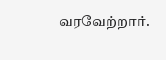வரவேற்றார்.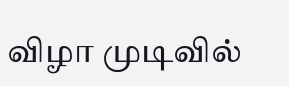விழா முடிவில்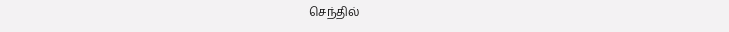செந்தில்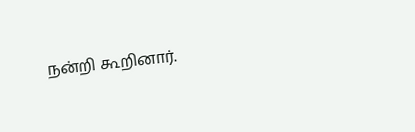நன்றி கூறினார்.